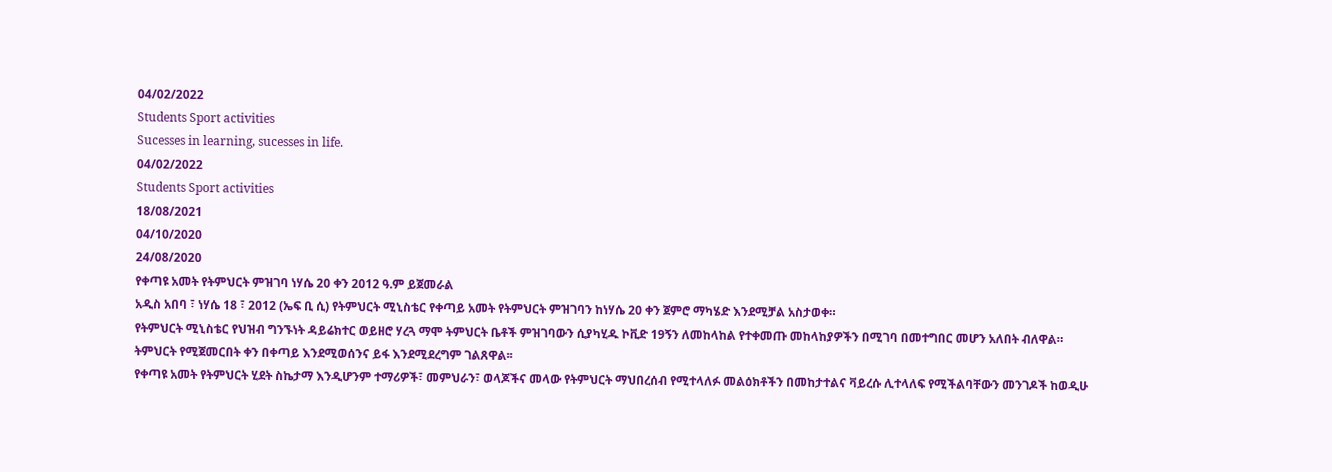04/02/2022
Students Sport activities
Sucesses in learning, sucesses in life.
04/02/2022
Students Sport activities
18/08/2021
04/10/2020
24/08/2020
የቀጣዩ አመት የትምህርት ምዝገባ ነሃሴ 20 ቀን 2012 ዓ.ም ይጀመራል
አዲስ አበባ ፣ ነሃሴ 18 ፣ 2012 (ኤፍ ቢ ሲ) የትምህርት ሚኒስቴር የቀጣይ አመት የትምህርት ምዝገባን ከነሃሴ 20 ቀን ጀምሮ ማካሄድ እንደሚቻል አስታወቀ።
የትምህርት ሚኒስቴር የህዝብ ግንኙነት ዳይሬክተር ወይዘሮ ሃረጓ ማሞ ትምህርት ቤቶች ምዝገባውን ሲያካሂዱ ኮቪድ 19ኝን ለመከላከል የተቀመጡ መከላከያዎችን በሚገባ በመተግበር መሆን አለበት ብለዋል።
ትምህርት የሚጀመርበት ቀን በቀጣይ እንደሚወሰንና ይፋ እንደሚደረግም ገልጸዋል፡፡
የቀጣዩ አመት የትምህርት ሂደት ስኬታማ እንዲሆንም ተማሪዎች፣ መምህራን፣ ወላጆችና መላው የትምህርት ማህበረሰብ የሚተላለፉ መልዕክቶችን በመከታተልና ቫይረሱ ሊተላለፍ የሚችልባቸውን መንገዶች ከወዲሁ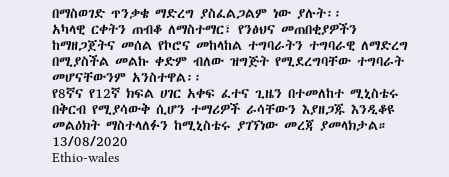በማስወገድ ጥንቃቄ ማድረግ ያስፈልጋልም ነው ያሉት፡፡
አካላዊ ርቀትን ጠብቆ ለማስተማር፣ የንፅህና መጠበቂያዎችን ከማዘጋጀትና መሰል የኮሮና መከላከል ተግባራትን ተግባራዊ ለማድረግ በሚያስችል መልኩ ቀድም ብለው ዝግጅት የሚደረግባቸው ተግባራት መሆናቸውንም አንስተዋል፡፡
የ8ኛና የ12ኛ ክፍል ሀገር አቀፍ ፈተና ጊዜን በተመለከተ ሚኒስቴሩ በቅርብ የሚያሳውቅ ሲሆን ተማሪዎች ራሳቸውን እያዘጋጁ እንዲቆዩ መልዕክት ማስተላለፉን ከሚኒስቴሩ ያገኘነው መረጃ ያመላክታል።
13/08/2020
Ethio-wales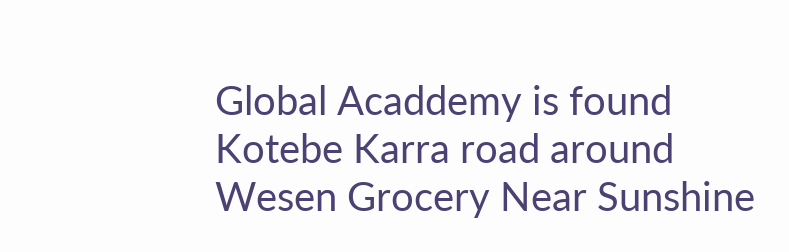Global Acaddemy is found Kotebe Karra road around Wesen Grocery Near Sunshine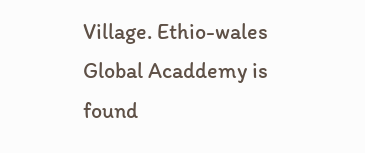Village. Ethio-wales Global Acaddemy is found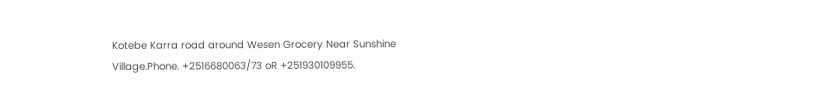Kotebe Karra road around Wesen Grocery Near Sunshine Village.Phone. +2516680063/73 oR +251930109955.